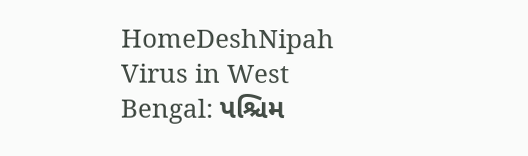HomeDeshNipah Virus in West Bengal: પશ્ચિમ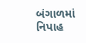બંગાળમાં નિપાહ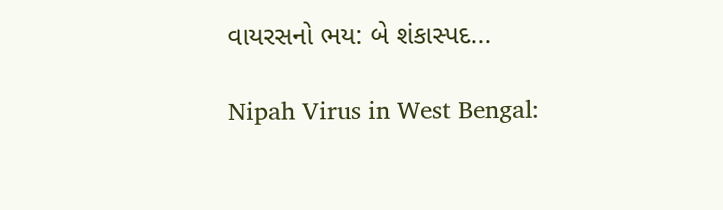વાયરસનો ભય: બે શંકાસ્પદ...

Nipah Virus in West Bengal: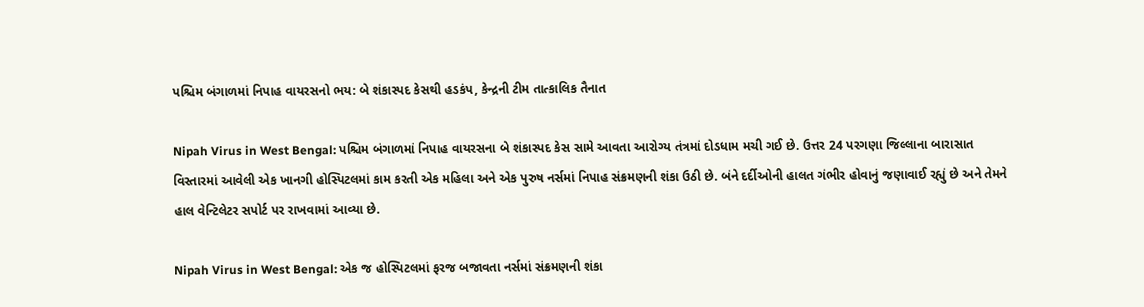પશ્ચિમ બંગાળમાં નિપાહ વાયરસનો ભય: બે શંકાસ્પદ કેસથી હડકંપ, કેન્દ્રની ટીમ તાત્કાલિક તૈનાત

Nipah Virus in West Bengal: પશ્ચિમ બંગાળમાં નિપાહ વાયરસના બે શંકાસ્પદ કેસ સામે આવતા આરોગ્ય તંત્રમાં દોડધામ મચી ગઈ છે. ઉત્તર 24 પરગણા જિલ્લાના બારાસાત વિસ્તારમાં આવેલી એક ખાનગી હોસ્પિટલમાં કામ કરતી એક મહિલા અને એક પુરુષ નર્સમાં નિપાહ સંક્રમણની શંકા ઉઠી છે. બંને દર્દીઓની હાલત ગંભીર હોવાનું જણાવાઈ રહ્યું છે અને તેમને હાલ વેન્ટિલેટર સપોર્ટ પર રાખવામાં આવ્યા છે.

Nipah Virus in West Bengal: એક જ હોસ્પિટલમાં ફરજ બજાવતા નર્સમાં સંક્રમણની શંકા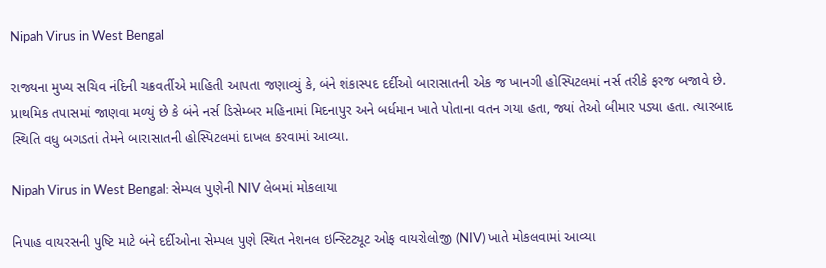Nipah Virus in West Bengal

રાજ્યના મુખ્ય સચિવ નંદિની ચક્રવર્તીએ માહિતી આપતા જણાવ્યું કે, બંને શંકાસ્પદ દર્દીઓ બારાસાતની એક જ ખાનગી હોસ્પિટલમાં નર્સ તરીકે ફરજ બજાવે છે. પ્રાથમિક તપાસમાં જાણવા મળ્યું છે કે બંને નર્સ ડિસેમ્બર મહિનામાં મિદનાપુર અને બર્ધમાન ખાતે પોતાના વતન ગયા હતા, જ્યાં તેઓ બીમાર પડ્યા હતા. ત્યારબાદ સ્થિતિ વધુ બગડતાં તેમને બારાસાતની હોસ્પિટલમાં દાખલ કરવામાં આવ્યા.

Nipah Virus in West Bengal: સેમ્પલ પુણેની NIV લેબમાં મોકલાયા

નિપાહ વાયરસની પુષ્ટિ માટે બંને દર્દીઓના સેમ્પલ પુણે સ્થિત નેશનલ ઇન્સ્ટિટ્યૂટ ઓફ વાયરોલોજી (NIV) ખાતે મોકલવામાં આવ્યા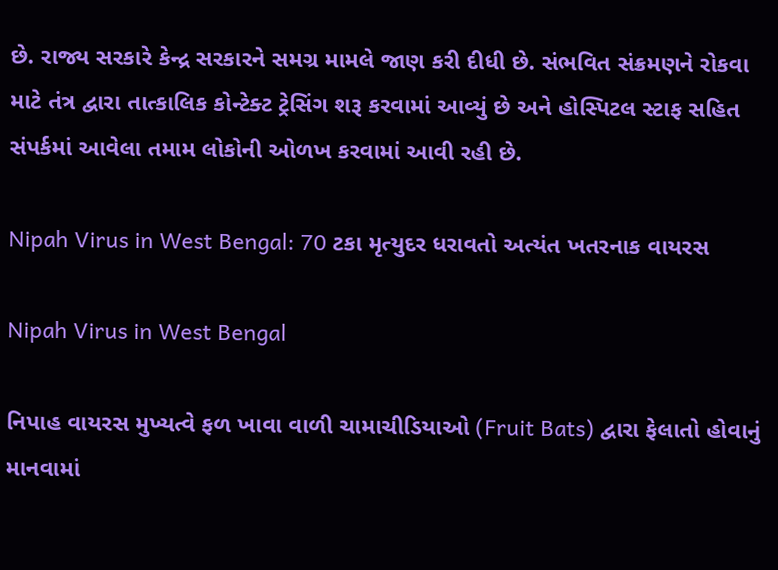છે. રાજ્ય સરકારે કેન્દ્ર સરકારને સમગ્ર મામલે જાણ કરી દીધી છે. સંભવિત સંક્રમણને રોકવા માટે તંત્ર દ્વારા તાત્કાલિક કોન્ટેક્ટ ટ્રેસિંગ શરૂ કરવામાં આવ્યું છે અને હોસ્પિટલ સ્ટાફ સહિત સંપર્કમાં આવેલા તમામ લોકોની ઓળખ કરવામાં આવી રહી છે.

Nipah Virus in West Bengal: 70 ટકા મૃત્યુદર ધરાવતો અત્યંત ખતરનાક વાયરસ

Nipah Virus in West Bengal

નિપાહ વાયરસ મુખ્યત્વે ફળ ખાવા વાળી ચામાચીડિયાઓ (Fruit Bats) દ્વારા ફેલાતો હોવાનું માનવામાં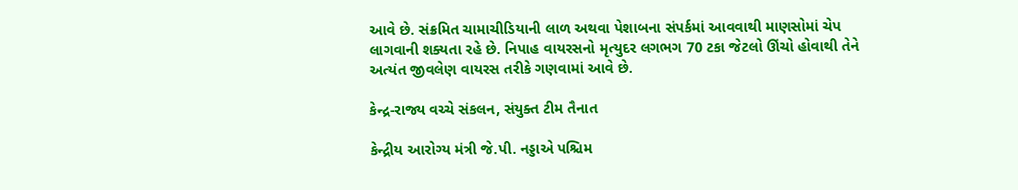આવે છે. સંક્રમિત ચામાચીડિયાની લાળ અથવા પેશાબના સંપર્કમાં આવવાથી માણસોમાં ચેપ લાગવાની શક્યતા રહે છે. નિપાહ વાયરસનો મૃત્યુદર લગભગ 70 ટકા જેટલો ઊંચો હોવાથી તેને અત્યંત જીવલેણ વાયરસ તરીકે ગણવામાં આવે છે.

કેન્દ્ર-રાજ્ય વચ્ચે સંકલન, સંયુક્ત ટીમ તૈનાત

કેન્દ્રીય આરોગ્ય મંત્રી જે.પી. નડ્ડાએ પશ્ચિમ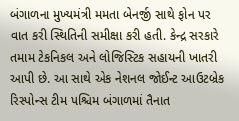બંગાળના મુખ્યમંત્રી મમતા બેનર્જી સાથે ફોન પર વાત કરી સ્થિતિની સમીક્ષા કરી હતી. કેન્દ્ર સરકારે તમામ ટેકનિકલ અને લોજિસ્ટિક સહાયની ખાતરી આપી છે. આ સાથે એક નેશનલ જોઈન્ટ આઉટબ્રેક રિસ્પોન્સ ટીમ પશ્ચિમ બંગાળમાં તૈનાત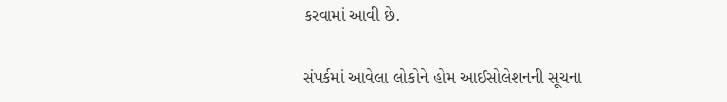કરવામાં આવી છે.

સંપર્કમાં આવેલા લોકોને હોમ આઈસોલેશનની સૂચના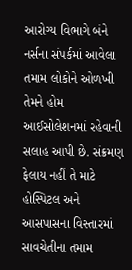આરોગ્ય વિભાગે બંને નર્સના સંપર્કમાં આવેલા તમામ લોકોને ઓળખી તેમને હોમ આઈસોલેશનમાં રહેવાની સલાહ આપી છે. સંક્રમણ ફેલાય નહીં તે માટે હોસ્પિટલ અને આસપાસના વિસ્તારમાં સાવચેતીના તમામ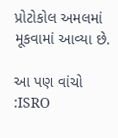પ્રોટોકોલ અમલમાં મૂકવામાં આવ્યા છે.

આ પણ વાંચો :ISRO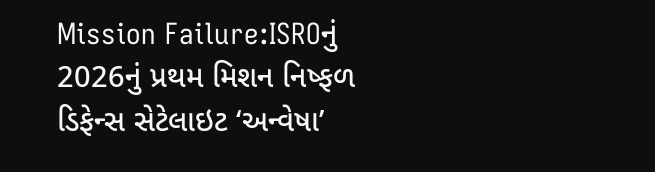Mission Failure:ISROનું 2026નું પ્રથમ મિશન નિષ્ફળ ડિફેન્સ સેટેલાઇટ ‘અન્વેષા’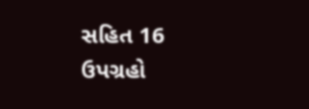સહિત 16 ઉપગ્રહો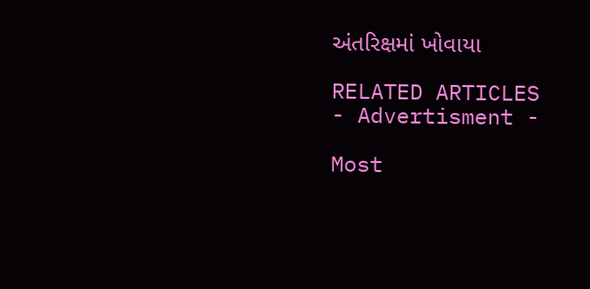અંતરિક્ષમાં ખોવાયા

RELATED ARTICLES
- Advertisment -

Most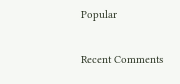Popular

Recent Comments